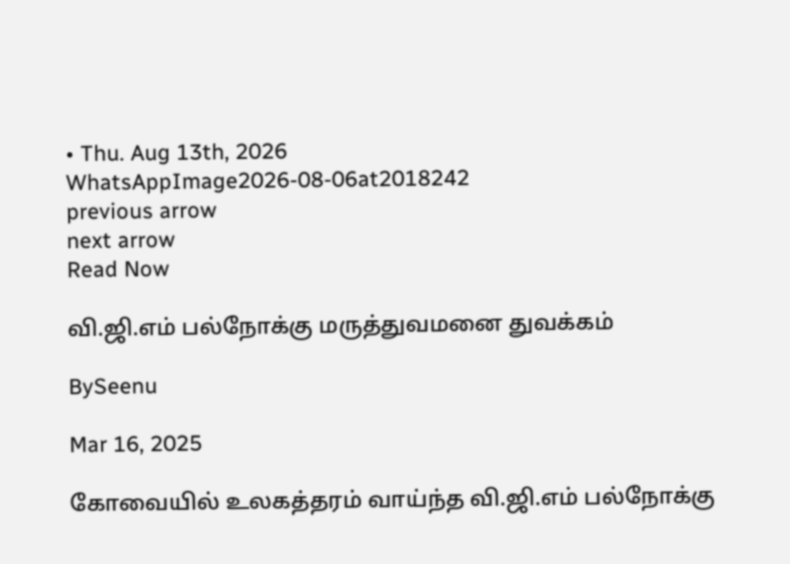• Thu. Aug 13th, 2026
WhatsAppImage2026-08-06at2018242
previous arrow
next arrow
Read Now

வி.ஜி.எம் பல்நோக்கு மருத்துவமனை துவக்கம்

BySeenu

Mar 16, 2025

கோவையில் உலகத்தரம் வாய்ந்த வி.ஜி.எம் பல்நோக்கு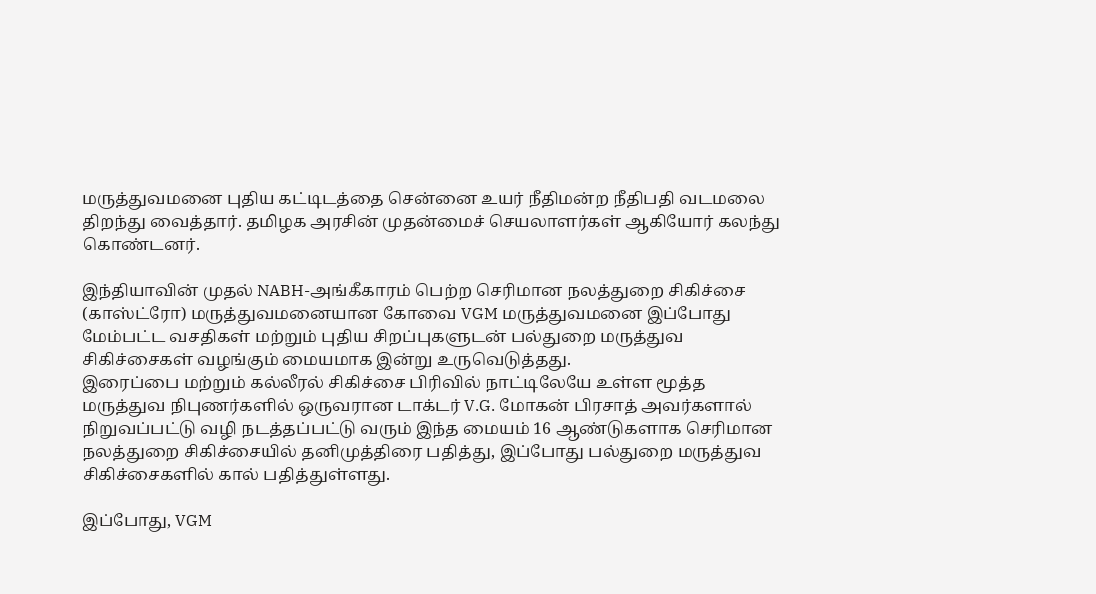மருத்துவமனை புதிய கட்டிடத்தை சென்னை உயர் நீதிமன்ற நீதிபதி வடமலை திறந்து வைத்தார். தமிழக அரசின் முதன்மைச் செயலாளர்கள் ஆகியோர் கலந்து கொண்டனர்.

இந்தியாவின் முதல் NABH-அங்கீகாரம் பெற்ற செரிமான நலத்துறை சிகிச்சை (காஸ்ட்ரோ) மருத்துவமனையான கோவை VGM மருத்துவமனை இப்போது மேம்பட்ட வசதிகள் மற்றும் புதிய சிறப்புகளுடன் பல்துறை மருத்துவ சிகிச்சைகள் வழங்கும் மையமாக இன்று உருவெடுத்தது.
இரைப்பை மற்றும் கல்லீரல் சிகிச்சை பிரிவில் நாட்டிலேயே உள்ள மூத்த மருத்துவ நிபுணர்களில் ஒருவரான டாக்டர் V.G. மோகன் பிரசாத் அவர்களால் நிறுவப்பட்டு வழி நடத்தப்பட்டு வரும் இந்த மையம் 16 ஆண்டுகளாக செரிமான நலத்துறை சிகிச்சையில் தனிமுத்திரை பதித்து, இப்போது பல்துறை மருத்துவ சிகிச்சைகளில் கால் பதித்துள்ளது.

இப்போது, VGM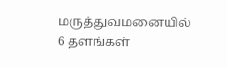மருத்துவமனையில் 6 தளங்கள்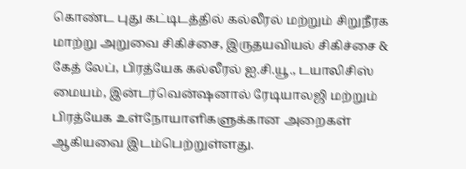கொண்ட புது கட்டிடத்தில் கல்லீரல் மற்றும் சிறுநீரக மாற்று அறுவை சிகிச்சை, இருதயவியல் சிகிச்சை & கேத் லேப், பிரத்யேக கல்லீரல் ஐ.சி.யூ., டயாலிசிஸ் மையம், இன்டர்வென்ஷனால் ரேடியாலஜி மற்றும் பிரத்யேக உள்நோயாளிகளுக்கான அறைகள் ஆகியவை இடம்பெற்றுள்ளது.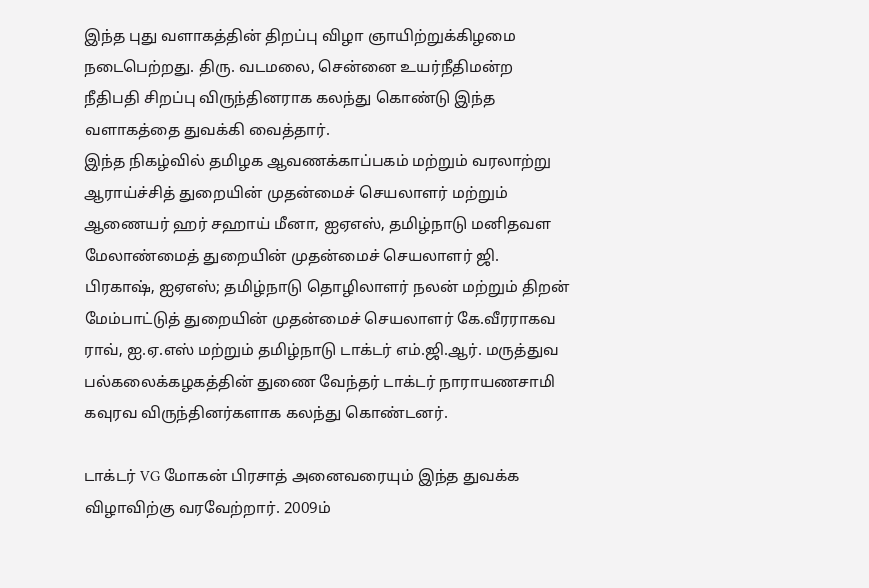இந்த புது வளாகத்தின் திறப்பு விழா ஞாயிற்றுக்கிழமை நடைபெற்றது. திரு. வடமலை, சென்னை உயர்நீதிமன்ற நீதிபதி சிறப்பு விருந்தினராக கலந்து கொண்டு இந்த வளாகத்தை துவக்கி வைத்தார்.
இந்த நிகழ்வில் தமிழக ஆவணக்காப்பகம் மற்றும் வரலாற்று ஆராய்ச்சித் துறையின் முதன்மைச் செயலாளர் மற்றும் ஆணையர் ஹர் சஹாய் மீனா, ஐஏஎஸ், தமிழ்நாடு மனிதவள மேலாண்மைத் துறையின் முதன்மைச் செயலாளர் ஜி. பிரகாஷ், ஐஏஎஸ்; தமிழ்நாடு தொழிலாளர் நலன் மற்றும் திறன் மேம்பாட்டுத் துறையின் முதன்மைச் செயலாளர் கே.வீரராகவ ராவ், ஐ.ஏ.எஸ் மற்றும் தமிழ்நாடு டாக்டர் எம்.ஜி.ஆர். மருத்துவ பல்கலைக்கழகத்தின் துணை வேந்தர் டாக்டர் நாராயணசாமி கவுரவ விருந்தினர்களாக கலந்து கொண்டனர்.

டாக்டர் VG மோகன் பிரசாத் அனைவரையும் இந்த துவக்க விழாவிற்கு வரவேற்றார். 2009ம்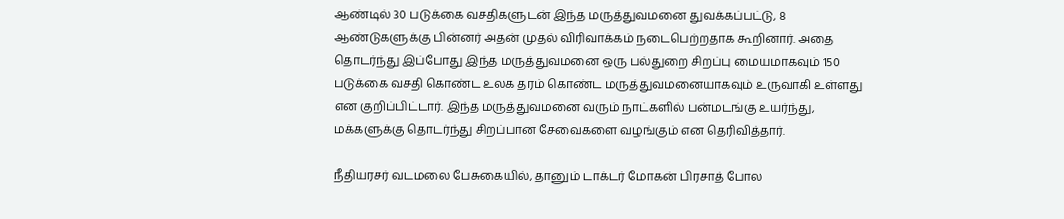ஆண்டில் 30 படுக்கை வசதிகளுடன் இந்த மருத்துவமனை துவக்கப்பட்டு, 8 ஆண்டுகளுக்கு பின்னர் அதன் முதல் விரிவாக்கம் நடைபெற்றதாக கூறினார். அதை தொடர்ந்து இப்போது இந்த மருத்துவமனை ஒரு பல்துறை சிறப்பு மையமாகவும் 150 படுக்கை வசதி கொண்ட உலக தரம் கொண்ட மருத்துவமனையாகவும் உருவாகி உள்ளது என குறிப்பிட்டார். இந்த மருத்துவமனை வரும் நாட்களில் பன்மடங்கு உயர்ந்து, மக்களுக்கு தொடர்ந்து சிறப்பான சேவைகளை வழங்கும் என தெரிவித்தார்.

நீதியரசர் வடமலை பேசுகையில், தானும் டாக்டர் மோகன் பிரசாத் போல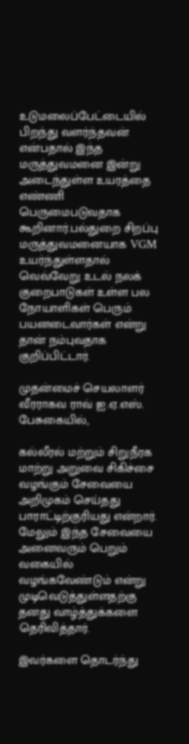உடுமலைப்பேட்டையில் பிறந்து வளர்ந்தவன் என்பதால் இந்த மருத்துவமனை இன்று அடைந்துள்ள உயரத்தை எண்ணி பெருமைபடுவதாக கூறினார்.பல்துறை சிறப்பு மருத்துவமனையாக VGM உயர்ந்துள்ளதால் வெவ்வேறு உடல் நலக் குறைபாடுகள் உள்ள பல நோயாளிகள் பெரும் பயனடைவார்கள் என்று தான் நம்புவதாக குறிப்பிட்டார்.

முதன்மைச் செயலாளர் வீரராகவ ராவ் ஐ.ஏ.எஸ். பேசுகையில்,

கல்லீரல் மற்றும் சிறுநீரக மாற்று அறுவை சிகிச்சை வழங்கும் சேவையை அறிமுகம் செய்தது பாராட்டிற்குரியது என்றார். மேலும் இந்த சேவையை அனைவரும் பெறும் வகையில் வழங்கவேண்டும் என்று முடிவெடுத்துள்ளதற்கு தனது வாழ்த்துக்களை தெரிவித்தார்.

இவர்களை தொடர்ந்து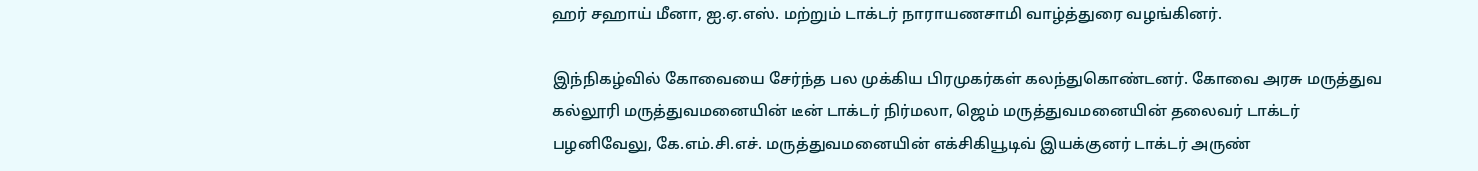ஹர் சஹாய் மீனா, ஐ.ஏ.எஸ். மற்றும் டாக்டர் நாராயணசாமி வாழ்த்துரை வழங்கினர்.

இந்நிகழ்வில் கோவையை சேர்ந்த பல முக்கிய பிரமுகர்கள் கலந்துகொண்டனர். கோவை அரசு மருத்துவ கல்லூரி மருத்துவமனையின் டீன் டாக்டர் நிர்மலா, ஜெம் மருத்துவமனையின் தலைவர் டாக்டர் பழனிவேலு, கே.எம்.சி.எச். மருத்துவமனையின் எக்சிகியூடிவ் இயக்குனர் டாக்டர் அருண்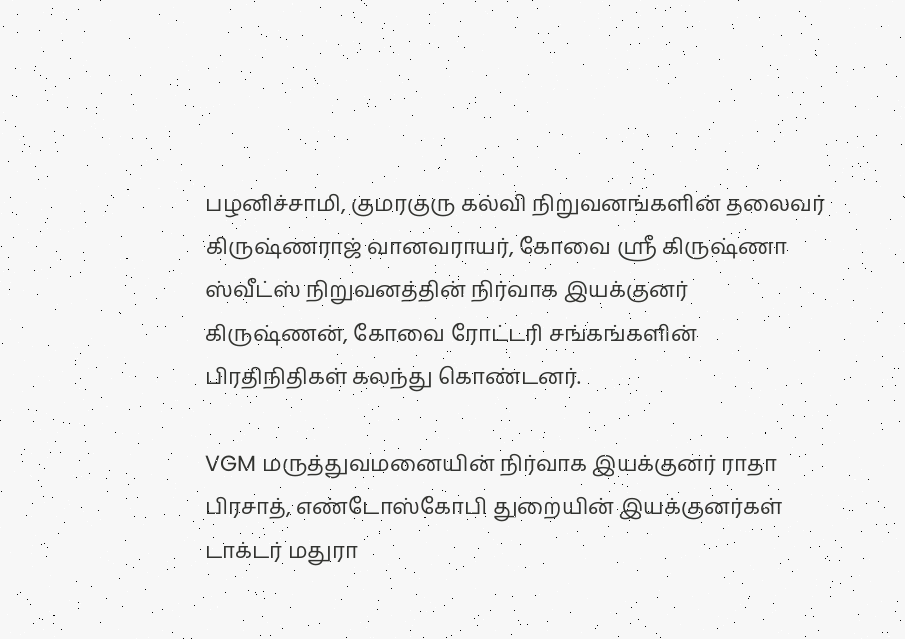பழனிச்சாமி, குமரகுரு கல்வி நிறுவனங்களின் தலைவர் கிருஷ்ணராஜ் வானவராயர், கோவை ஸ்ரீ கிருஷ்ணா ஸ்வீட்ஸ் நிறுவனத்தின் நிர்வாக இயக்குனர் கிருஷ்ணன், கோவை ரோட்டரி சங்கங்களின் பிரதிநிதிகள் கலந்து கொண்டனர்.

VGM மருத்துவமனையின் நிர்வாக இயக்குனர் ராதா பிரசாத், எண்டோஸ்கோபி துறையின் இயக்குனர்கள் டாக்டர் மதுரா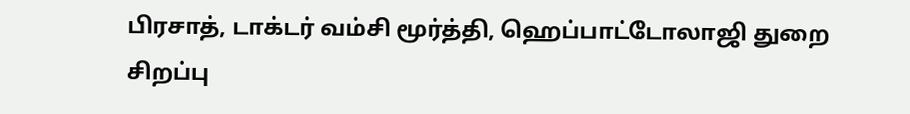பிரசாத், டாக்டர் வம்சி மூர்த்தி, ஹெப்பாட்டோலாஜி துறை சிறப்பு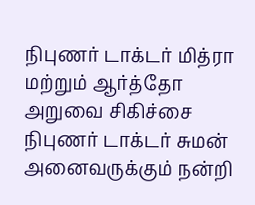நிபுணர் டாக்டர் மித்ரா மற்றும் ஆர்த்தோ அறுவை சிகிச்சை நிபுணர் டாக்டர் சுமன் அனைவருக்கும் நன்றி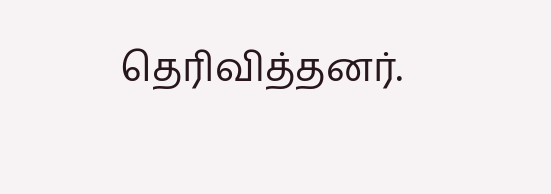தெரிவித்தனர்.